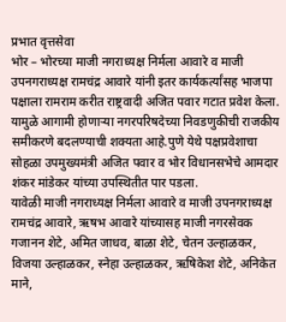प्रभात वृत्तसेवा
भोर – भोरच्या माजी नगराध्यक्ष निर्मला आवारे व माजी उपनगराध्यक्ष रामचंद्र आवारे यांनी इतर कार्यकर्त्यांसह भाजपा पक्षाला रामराम करीत राष्ट्रवादी अजित पवार गटात प्रवेश केला. यामुळे आगामी होणाऱ्या नगरपरिषदेच्या निवडणुकीची राजकीय समीकरणे बदलण्याची शक्यता आहे.पुणे येथे पक्षप्रवेशाचा सोहळा उपमुख्यमंत्री अजित पवार व भोर विधानसभेचे आमदार शंकर मांडेकर यांच्या उपस्थितीत पार पडला.
यावेळी माजी नगराध्यक्ष निर्मला आवारे व माजी उपनगराध्यक्ष रामचंद्र आवारे, ऋषभ आवारे यांच्यासह माजी नगरसेवक गजानन शेटे, अमित जाधव, बाळा शेटे, चेतन उल्हाळकर, विजया उल्हाळकर, स्नेहा उल्हाळकर, ऋषिकेश शेटे, अनिकेत माने,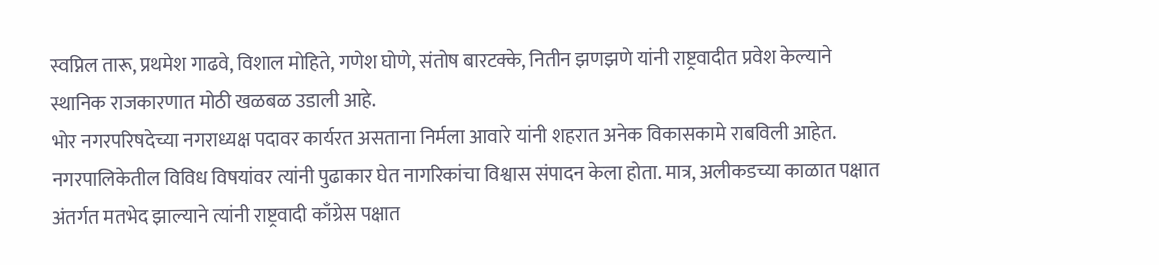स्वप्निल तारू, प्रथमेश गाढवे, विशाल मोहिते, गणेश घोणे, संतोष बारटक्के, नितीन झणझणे यांनी राष्ट्रवादीत प्रवेश केल्याने स्थानिक राजकारणात मोठी खळबळ उडाली आहे.
भोर नगरपरिषदेच्या नगराध्यक्ष पदावर कार्यरत असताना निर्मला आवारे यांनी शहरात अनेक विकासकामे राबविली आहेत. नगरपालिकेतील विविध विषयांवर त्यांनी पुढाकार घेत नागरिकांचा विश्वास संपादन केला होता. मात्र, अलीकडच्या काळात पक्षात अंतर्गत मतभेद झाल्याने त्यांनी राष्ट्रवादी काँग्रेस पक्षात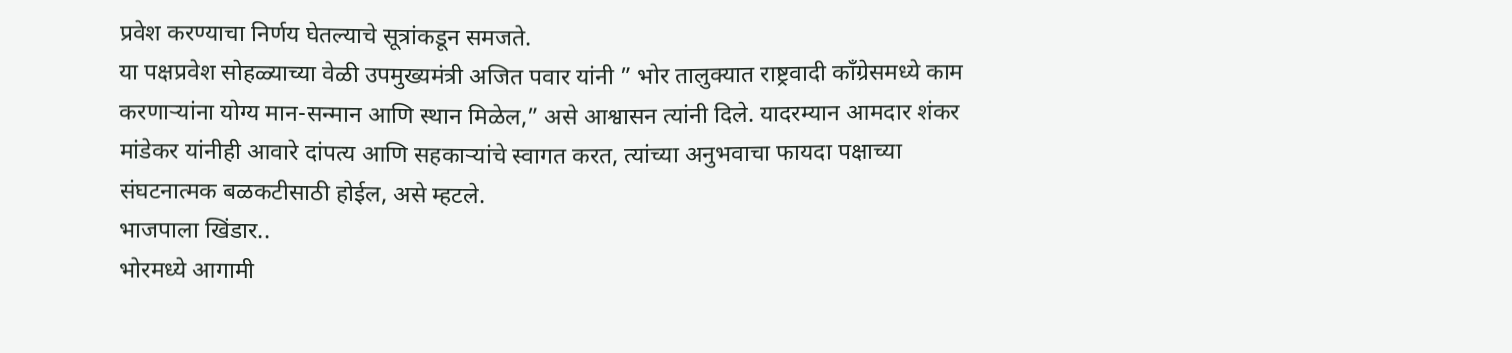प्रवेश करण्याचा निर्णय घेतल्याचे सूत्रांकडून समजते.
या पक्षप्रवेश सोहळ्याच्या वेळी उपमुख्यमंत्री अजित पवार यांनी ” भोर तालुक्यात राष्ट्रवादी काँग्रेसमध्ये काम करणाऱ्यांना योग्य मान-सन्मान आणि स्थान मिळेल,” असे आश्वासन त्यांनी दिले. यादरम्यान आमदार शंकर मांडेकर यांनीही आवारे दांपत्य आणि सहकाऱ्यांचे स्वागत करत, त्यांच्या अनुभवाचा फायदा पक्षाच्या संघटनात्मक बळकटीसाठी होईल, असे म्हटले.
भाजपाला खिंडार..
भोरमध्ये आगामी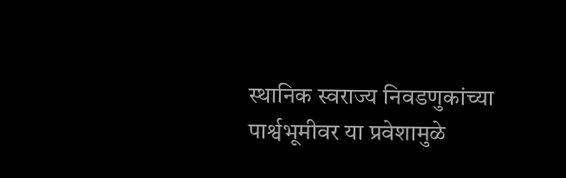स्थानिक स्वराज्य निवडणुकांच्या पार्श्वभूमीवर या प्रवेशामुळे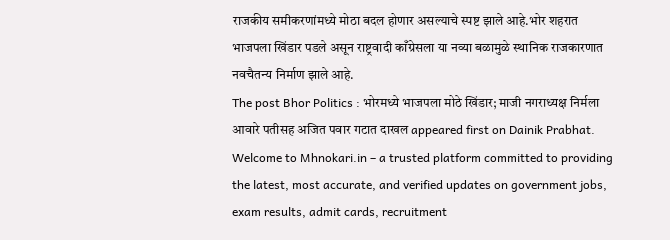राजकीय समीकरणांमध्ये मोठा बदल होणार असल्याचे स्पष्ट झाले आहे.भोर शहरात भाजपला खिंडार पडले असून राष्ट्रवादी काँग्रेसला या नव्या बळामुळे स्थानिक राजकारणात नवचैतन्य निर्माण झाले आहे.
The post Bhor Politics : भोरमध्ये भाजपला मोठे खिंडार; माजी नगराध्यक्ष निर्मला आवारे पतीसह अजित पवार गटात दाखल appeared first on Dainik Prabhat.
Welcome to Mhnokari.in – a trusted platform committed to providing the latest, most accurate, and verified updates on government jobs, exam results, admit cards, recruitment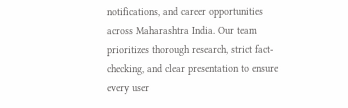notifications, and career opportunities across Maharashtra India. Our team prioritizes thorough research, strict fact-checking, and clear presentation to ensure every user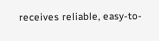receives reliable, easy-to-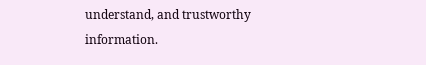understand, and trustworthy information.